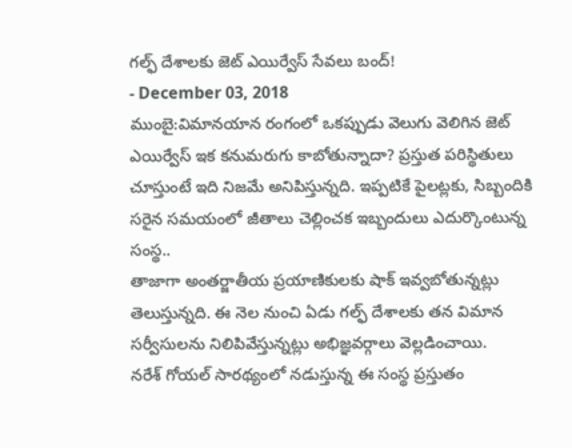గల్ఫ్ దేశాలకు జెట్ ఎయిర్వేస్ సేవలు బంద్!
- December 03, 2018
ముంబై:విమానయాన రంగంలో ఒకప్పుడు వెలుగు వెలిగిన జెట్ ఎయిర్వేస్ ఇక కనుమరుగు కాబోతున్నాదా? ప్రస్తుత పరిస్థితులు చూస్తుంటే ఇది నిజమే అనిపిస్తున్నది. ఇప్పటికే పైలట్లకు, సిబ్బందికి సరైన సమయంలో జీతాలు చెల్లించక ఇబ్బందులు ఎదుర్కొంటున్న సంస్థ..
తాజాగా అంతర్జాతీయ ప్రయాణికులకు షాక్ ఇవ్వబోతున్నట్లు తెలుస్తున్నది. ఈ నెల నుంచి ఏడు గల్ఫ్ దేశాలకు తన విమాన సర్వీసులను నిలిపివేస్తున్నట్లు అభిజ్ఞవర్గాలు వెల్లడించాయి.
నరేశ్ గోయల్ సారథ్యంలో నడుస్తున్న ఈ సంస్థ ప్రస్తుతం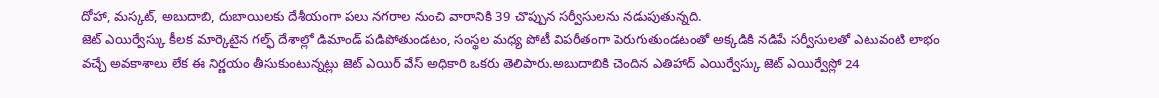దోహా, మస్కట్, అబుదాబి, దుబాయిలకు దేశీయంగా పలు నగరాల నుంచి వారానికి 39 చొప్పున సర్వీసులను నడుపుతున్నది.
జెట్ ఎయిర్వేస్కు కీలక మార్కెటైన గల్ఫ్ దేశాల్లో డిమాండ్ పడిపోతుండటం, సంస్థల మధ్య పోటీ విపరీతంగా పెరుగుతుండటంతో అక్కడికి నడిపే సర్వీసులతో ఎటువంటి లాభం వచ్చే అవకాశాలు లేక ఈ నిర్ణయం తీసుకుంటున్నట్లు జెట్ ఎయిర్ వేస్ అధికారి ఒకరు తెలిపారు.అబుదాబికి చెందిన ఎతిహాద్ ఎయిర్వేస్కు జెట్ ఎయిర్వేస్లో 24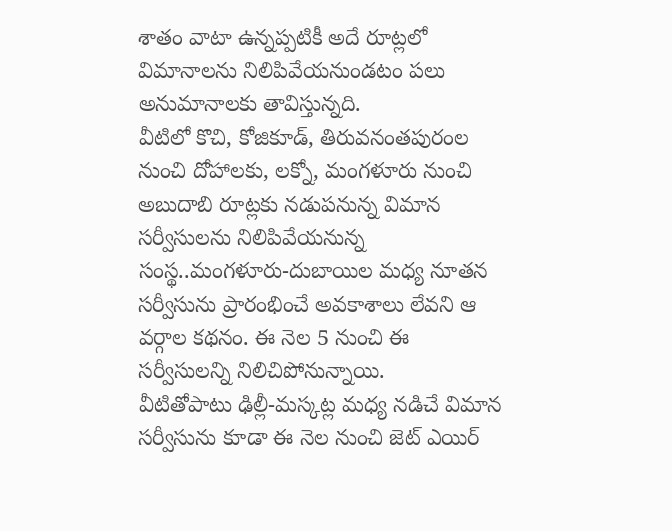శాతం వాటా ఉన్నప్పటికీ అదే రూట్లలో విమానాలను నిలిపివేయనుండటం పలు అనుమానాలకు తావిస్తున్నది.
వీటిలో కొచి, కోజికూడ్, తిరువనంతపురంల నుంచి దోహాలకు, లక్నో, మంగళూరు నుంచి అబుదాబి రూట్లకు నడుపనున్న విమాన సర్వీసులను నిలిపివేయనున్న సంస్థ..మంగళూరు-దుబాయిల మధ్య నూతన సర్వీసును ప్రారంభించే అవకాశాలు లేవని ఆ వర్గాల కథనం. ఈ నెల 5 నుంచి ఈ సర్వీసులన్ని నిలిచిపోనున్నాయి.
వీటితోపాటు ఢిల్లీ-మస్కట్ల మధ్య నడిచే విమాన సర్వీసును కూడా ఈ నెల నుంచి జెట్ ఎయిర్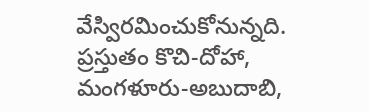వేస్విరమించుకోనున్నది. ప్రస్తుతం కొచి-దోహా, మంగళూరు-అబుదాబి,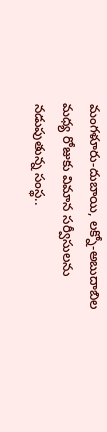మంగళూరు-దుబాయి, లక్నో-అబుదాబిల మధ్య రోజుకు విమాన సర్వీసులను నడుపుతున్న సంస్థ..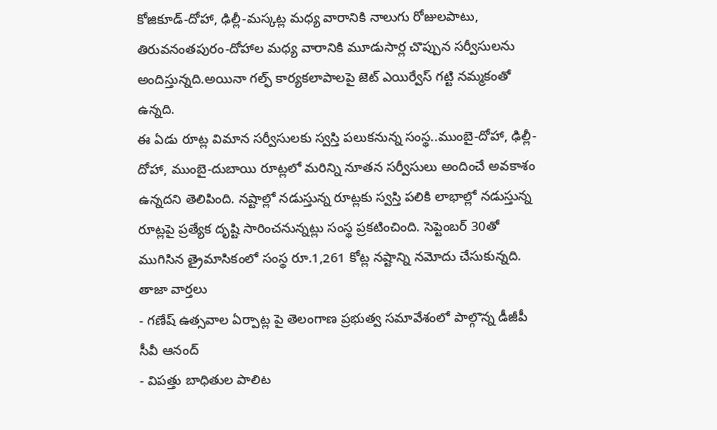కోజికూడ్-దోహా, ఢిల్లీ-మస్కట్ల మధ్య వారానికి నాలుగు రోజులపాటు, తిరువనంతపురం-దోహాల మధ్య వారానికి మూడుసార్ల చొప్పున సర్వీసులను అందిస్తున్నది.అయినా గల్ఫ్ కార్యకలాపాలపై జెట్ ఎయిర్వేస్ గట్టి నమ్మకంతో ఉన్నది.
ఈ ఏడు రూట్ల విమాన సర్వీసులకు స్వస్తి పలుకనున్న సంస్థ..ముంబై-దోహా, ఢిల్లీ-దోహా, ముంబై-దుబాయి రూట్లలో మరిన్ని నూతన సర్వీసులు అందించే అవకాశం ఉన్నదని తెలిపింది. నష్టాల్లో నడుస్తున్న రూట్లకు స్వస్తి పలికి లాభాల్లో నడుస్తున్న రూట్లపై ప్రత్యేక దృష్టి సారించనున్నట్లు సంస్థ ప్రకటించింది. సెప్టెంబర్ 30తో ముగిసిన త్రైమాసికంలో సంస్థ రూ.1,261 కోట్ల నష్టాన్ని నమోదు చేసుకున్నది.
తాజా వార్తలు
- గణేష్ ఉత్సవాల ఏర్పాట్ల పై తెలంగాణ ప్రభుత్వ సమావేశంలో పాల్గొన్న డీజీపీ సీవీ ఆనంద్
- విపత్తు బాధితుల పాలిట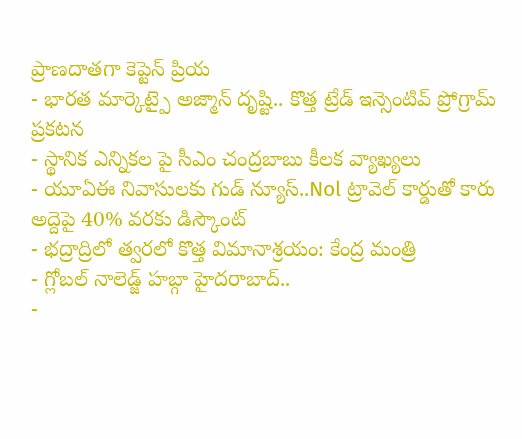ప్రాణదాతగా కెప్టెన్ ప్రియ
- భారత మార్కెట్పై అజ్మాన్ దృష్టి.. కొత్త ట్రేడ్ ఇన్సెంటివ్ ప్రోగ్రామ్ ప్రకటన
- స్థానిక ఎన్నికల పై సీఎం చంద్రబాబు కీలక వ్యాఖ్యలు
- యూఏఈ నివాసులకు గుడ్ న్యూస్..Nol ట్రావెల్ కార్డుతో కారు అద్దెపై 40% వరకు డిస్కౌంట్
- భద్రాద్రిలో త్వరలో కొత్త విమానాశ్రయం: కేంద్ర మంత్రి
- గ్లోబల్ నాలెడ్జ్ హబ్గా హైదరాబాద్..
-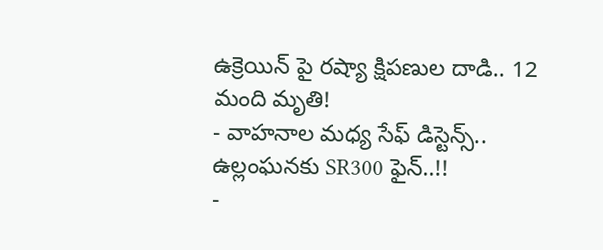ఉక్రెయిన్ పై రష్యా క్షిపణుల దాడి.. 12 మంది మృతి!
- వాహనాల మధ్య సేఫ్ డిస్టెన్స్.. ఉల్లంఘనకు SR300 ఫైన్..!!
-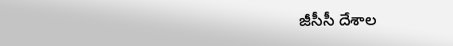జీసీసీ దేశాల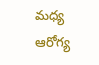మధ్య ఆరోగ్య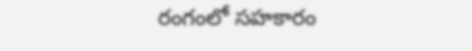రంగంలో సహకారం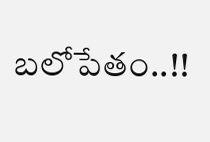బలోపేతం..!!